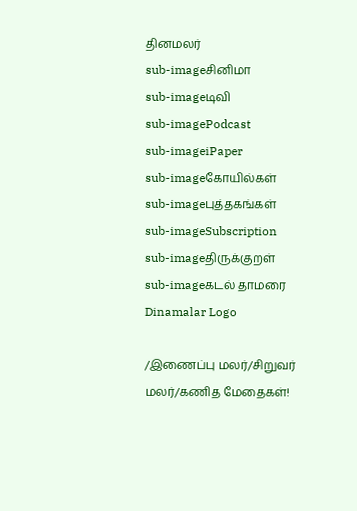தினமலர்
sub-imageசினிமா
sub-imageடிவி
sub-imagePodcast
sub-imageiPaper
sub-imageகோயில்கள்
sub-imageபுத்தகங்கள்
sub-imageSubscription
sub-imageதிருக்குறள்
sub-imageகடல் தாமரை
Dinamalar Logo

/இணைப்பு மலர்/சிறுவர் மலர்/கணித மேதைகள்!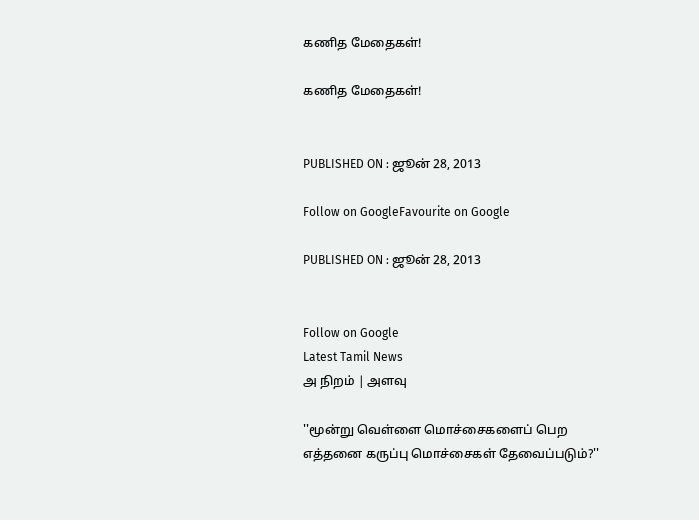கணித மேதைகள்!

கணித மேதைகள்!


PUBLISHED ON : ஜூன் 28, 2013

Follow on GoogleFavourite on Google

PUBLISHED ON : ஜூன் 28, 2013


Follow on Google
Latest Tamil News
அ நிறம் | அளவு

''மூன்று வெள்ளை மொச்சைகளைப் பெற எத்தனை கருப்பு மொச்சைகள் தேவைப்படும்?''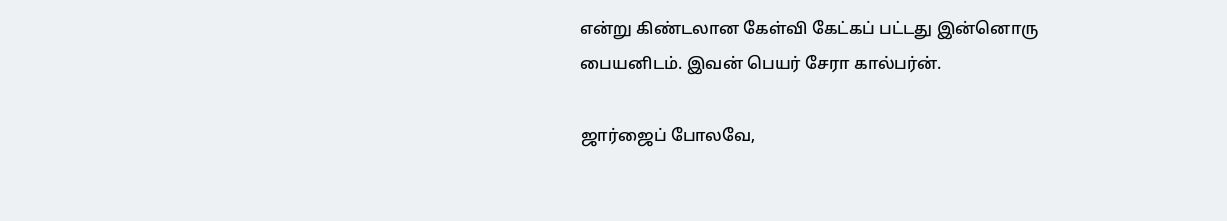என்று கிண்டலான கேள்வி கேட்கப் பட்டது இன்னொரு பையனிடம். இவன் பெயர் சேரா கால்பர்ன்.

ஜார்ஜைப் போலவே,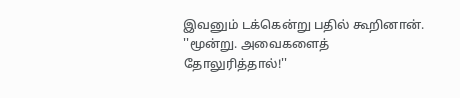இவனும் டக்கென்று பதில் கூறினான். ''மூன்று. அவைகளைத் தோலுரித்தால்!''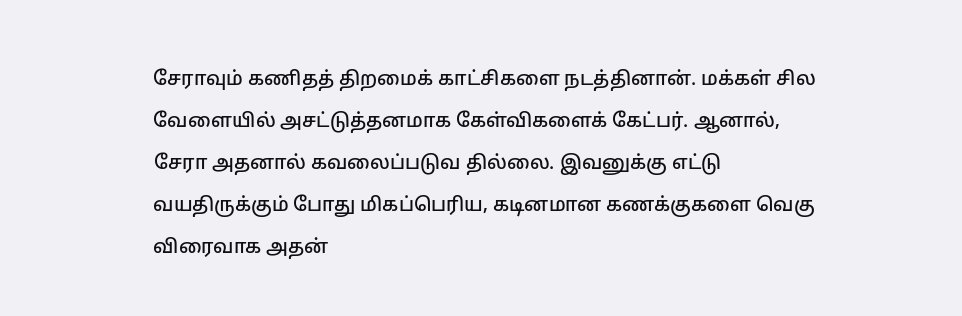சேராவும் கணிதத் திறமைக் காட்சிகளை நடத்தினான். மக்கள் சில வேளையில் அசட்டுத்தனமாக கேள்விகளைக் கேட்பர். ஆனால், சேரா அதனால் கவலைப்படுவ தில்லை. இவனுக்கு எட்டு வயதிருக்கும் போது மிகப்பெரிய, கடினமான கணக்குகளை வெகு விரைவாக அதன்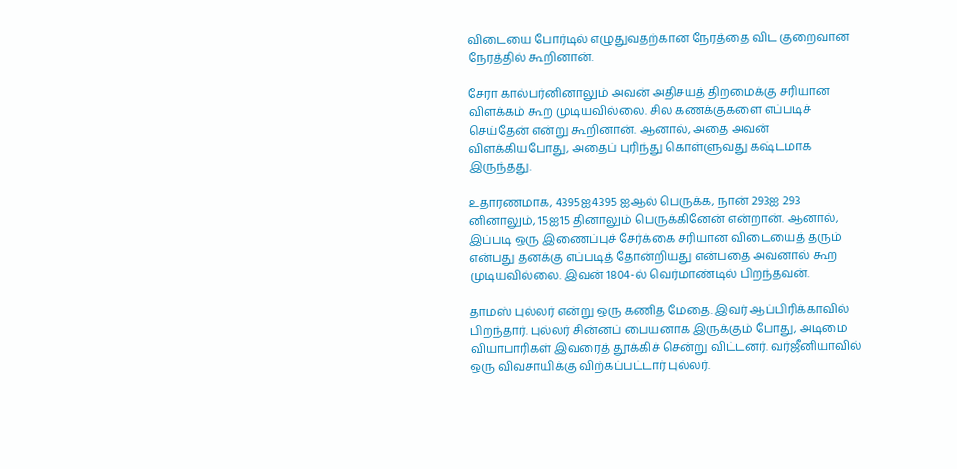விடையை போர்டில் எழுதுவதற்கான நேரத்தை விட குறைவான நேரத்தில் கூறினான்.

சேரா கால்பர்னினாலும் அவன் அதிசயத் திறமைக்கு சரியான விளக்கம் கூற முடியவில்லை. சில கணக்குகளை எப்படிச் செய்தேன் என்று கூறினான். ஆனால், அதை அவன் விளக்கியபோது, அதைப் புரிந்து கொள்ளுவது கஷ்டமாக இருந்தது.

உதாரணமாக, 4395ஐ4395 ஐஆல் பெருக்க, நான் 293ஐ 293 னினாலும், 15ஐ15 தினாலும் பெருக்கினேன் என்றான். ஆனால், இப்படி ஒரு இணைப்புச் சேர்க்கை சரியான விடையைத் தரும் என்பது தனக்கு எப்படித் தோன்றியது என்பதை அவனால் கூற முடியவில்லை. இவன் 1804-ல் வெர்மாண்டில் பிறந்தவன்.

தாமஸ் புல்லர் என்று ஒரு கணித மேதை. இவர் ஆப்பிரிக்காவில் பிறந்தார். புல்லர் சின்னப் பையனாக இருக்கும் போது, அடிமை வியாபாரிகள் இவரைத் தூக்கிச் சென்று விட்டனர். வர்ஜீனியாவில் ஒரு விவசாயிக்கு விற்கப்பட்டார் புல்லர்.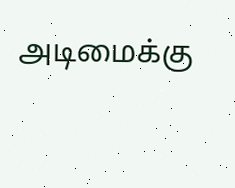அடிமைக்கு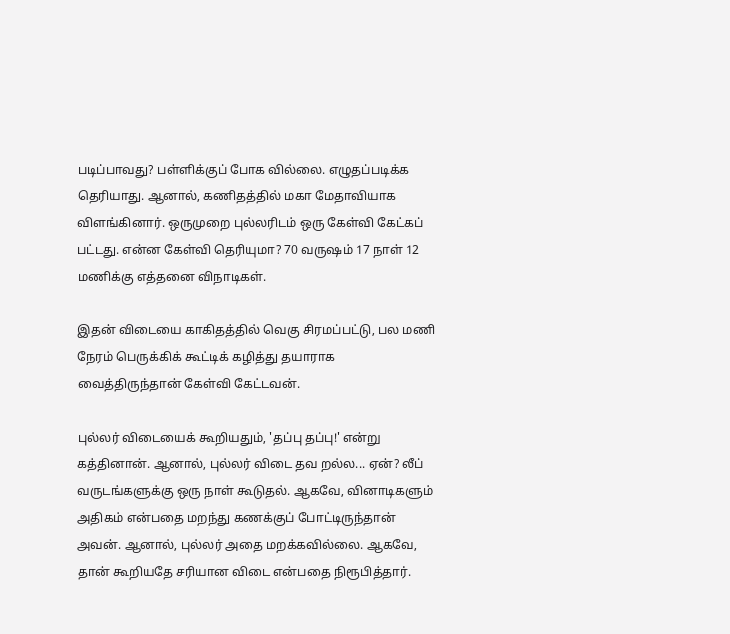படிப்பாவது? பள்ளிக்குப் போக வில்லை. எழுதப்படிக்க தெரியாது. ஆனால், கணிதத்தில் மகா மேதாவியாக விளங்கினார். ஒருமுறை புல்லரிடம் ஒரு கேள்வி கேட்கப் பட்டது. என்ன கேள்வி தெரியுமா? 70 வருஷம் 17 நாள் 12 மணிக்கு எத்தனை விநாடிகள்.

இதன் விடையை காகிதத்தில் வெகு சிரமப்பட்டு, பல மணி நேரம் பெருக்கிக் கூட்டிக் கழித்து தயாராக வைத்திருந்தான் கேள்வி கேட்டவன்.

புல்லர் விடையைக் கூறியதும், 'தப்பு தப்பு!' என்று கத்தினான். ஆனால், புல்லர் விடை தவ றல்ல... ஏன்? லீப் வருடங்களுக்கு ஒரு நாள் கூடுதல். ஆகவே, வினாடிகளும் அதிகம் என்பதை மறந்து கணக்குப் போட்டிருந்தான் அவன். ஆனால், புல்லர் அதை மறக்கவில்லை. ஆகவே, தான் கூறியதே சரியான விடை என்பதை நிரூபித்தார்.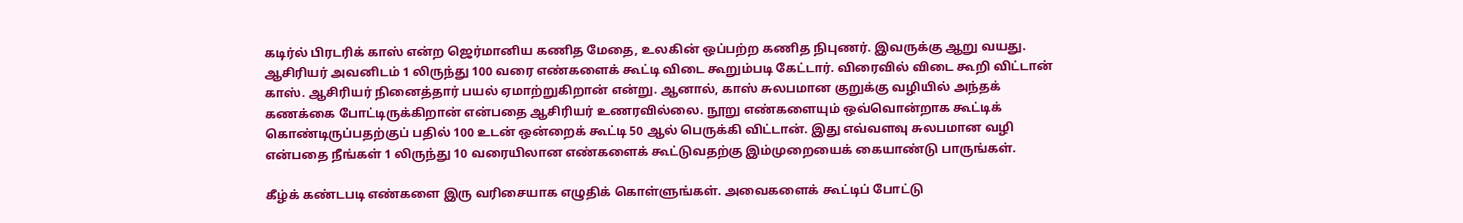கடிர்ல் பிரடரிக் காஸ் என்ற ஜெர்மானிய கணித மேதை, உலகின் ஒப்பற்ற கணித நிபுணர். இவருக்கு ஆறு வயது. ஆசிரியர் அவனிடம் 1 லிருந்து 100 வரை எண்களைக் கூட்டி விடை கூறும்படி கேட்டார். விரைவில் விடை கூறி விட்டான் காஸ். ஆசிரியர் நினைத்தார் பயல் ஏமாற்றுகிறான் என்று. ஆனால், காஸ் சுலபமான குறுக்கு வழியில் அந்தக் கணக்கை போட்டிருக்கிறான் என்பதை ஆசிரியர் உணரவில்லை. நூறு எண்களையும் ஒவ்வொன்றாக கூட்டிக் கொண்டிருப்பதற்குப் பதில் 100 உடன் ஒன்றைக் கூட்டி 50 ஆல் பெருக்கி விட்டான். இது எவ்வளவு சுலபமான வழி என்பதை நீங்கள் 1 லிருந்து 10 வரையிலான எண்களைக் கூட்டுவதற்கு இம்முறையைக் கையாண்டு பாருங்கள்.

கீழ்க் கண்டபடி எண்களை இரு வரிசையாக எழுதிக் கொள்ளுங்கள். அவைகளைக் கூட்டிப் போட்டு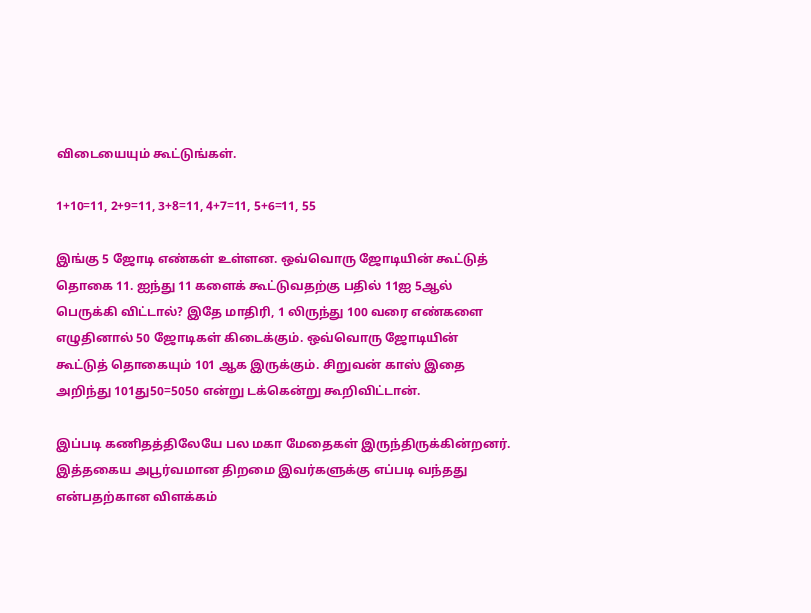விடையையும் கூட்டுங்கள்.

1+10=11, 2+9=11, 3+8=11, 4+7=11, 5+6=11, 55

இங்கு 5 ஜோடி எண்கள் உள்ளன. ஒவ்வொரு ஜோடியின் கூட்டுத் தொகை 11. ஐந்து 11 களைக் கூட்டுவதற்கு பதில் 11ஐ 5ஆல் பெருக்கி விட்டால்? இதே மாதிரி, 1 லிருந்து 100 வரை எண்களை எழுதினால் 50 ஜோடிகள் கிடைக்கும். ஒவ்வொரு ஜோடியின் கூட்டுத் தொகையும் 101 ஆக இருக்கும். சிறுவன் காஸ் இதை அறிந்து 101து50=5050 என்று டக்கென்று கூறிவிட்டான்.

இப்படி கணிதத்திலேயே பல மகா மேதைகள் இருந்திருக்கின்றனர். இத்தகைய அபூர்வமான திறமை இவர்களுக்கு எப்படி வந்தது என்பதற்கான விளக்கம்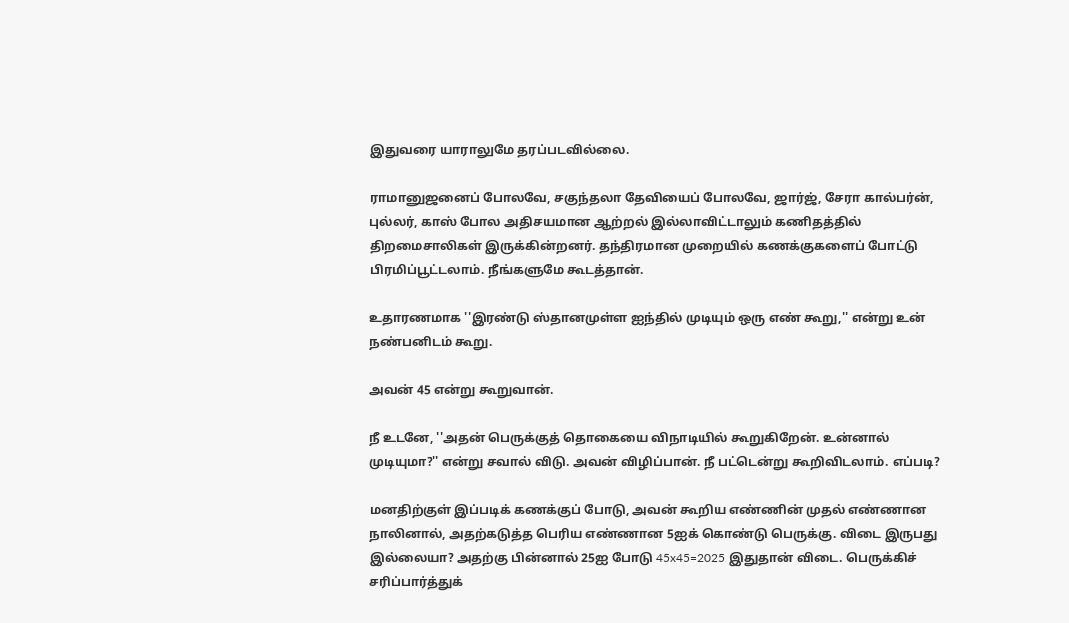இதுவரை யாராலுமே தரப்படவில்லை.

ராமானுஜனைப் போலவே, சகுந்தலா தேவியைப் போலவே, ஜார்ஜ், சேரா கால்பர்ன், புல்லர், காஸ் போல அதிசயமான ஆற்றல் இல்லாவிட்டாலும் கணிதத்தில் திறமைசாலிகள் இருக்கின்றனர். தந்திரமான முறையில் கணக்குகளைப் போட்டு பிரமிப்பூட்டலாம். நீங்களுமே கூடத்தான்.

உதாரணமாக ''இரண்டு ஸ்தானமுள்ள ஐந்தில் முடியும் ஒரு எண் கூறு,'' என்று உன் நண்பனிடம் கூறு.

அவன் 45 என்று கூறுவான்.

நீ உடனே, ''அதன் பெருக்குத் தொகையை விநாடியில் கூறுகிறேன். உன்னால் முடியுமா?'' என்று சவால் விடு. அவன் விழிப்பான். நீ பட்டென்று கூறிவிடலாம். எப்படி?

மனதிற்குள் இப்படிக் கணக்குப் போடு, அவன் கூறிய எண்ணின் முதல் எண்ணான நாலினால், அதற்கடுத்த பெரிய எண்ணான 5ஐக் கொண்டு பெருக்கு. விடை இருபது இல்லையா? அதற்கு பின்னால் 25ஐ போடு 45x45=2025 இதுதான் விடை. பெருக்கிச் சரிப்பார்த்துக்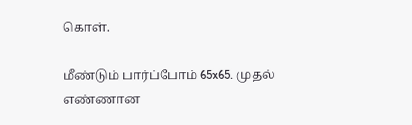கொள்.

மீண்டும் பார்ப்போம் 65x65. முதல் எண்ணான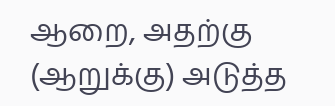ஆறை, அதற்கு (ஆறுக்கு) அடுத்த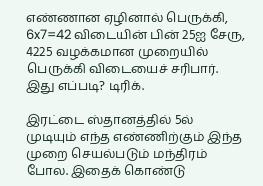எண்ணான ஏழினால் பெருக்கி, 6x7=42 விடையின் பின் 25ஐ சேரு, 4225 வழக்கமான முறையில் பெருக்கி விடையைச் சரிபார். இது எப்படி? டிரிக்.

இரட்டை ஸ்தானத்தில் 5ல் முடியும் எந்த எண்ணிற்கும் இந்த முறை செயல்படும் மந்திரம் போல. இதைக் கொண்டு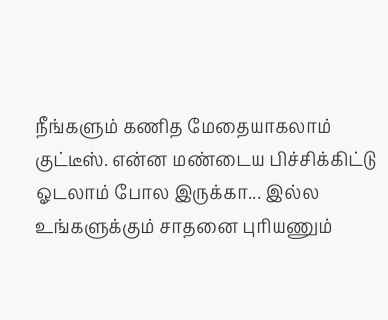நீங்களும் கணித மேதையாகலாம் குட்டீஸ். என்ன மண்டைய பிச்சிக்கிட்டு ஓடலாம் போல இருக்கா... இல்ல உங்களுக்கும் சாதனை புரியணும்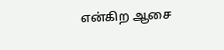என்கிற ஆசை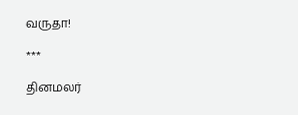வருதா!

***

தினமலர்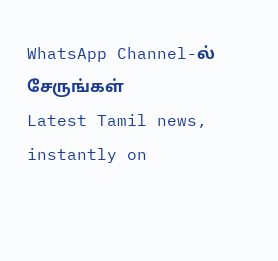WhatsApp Channel-ல் சேருங்கள்
Latest Tamil news, instantly on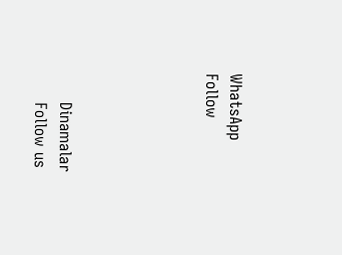WhatsApp
Follow





      Dinamalar
      Follow us